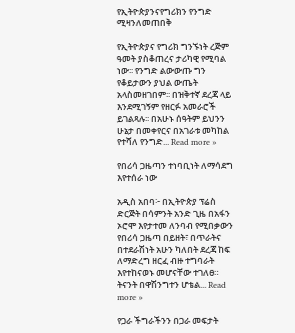የኢትዮጵያንናየግሪክን የንግድ ሚዛንለመጠበቅ

የኢትዮጵያና የግሪክ ግንኙነት ረጅም ዓመት ያስቆጠረና ታሪካዊ የሚባል ነው፡፡ የንግድ ልውውጡ ግን የቆይታውን ያህል ውጤት አላስመዘገበም፡፡ በዝቅተኛ ደረጃ ላይ እንደሚገኝም የዘርፉ አመራሮች ይገልጻሉ፡፡ በአሁኑ ሰዓትም ይህንን ሁኔታ በመቀየርና በአገራቱ መካከል የተሻለ የንግድ... Read more »

የበሪሳ ጋዜጣን ተነባቢነት ለማሳደግ እየተሰራ ነው

አዲስ አበባ፦ በኢትዮጵያ ፕሬስ ድርጅት በሳምንት አንድ ጊዜ በአፋን ኦሮሞ እየታተመ ለንባብ የሚበቃውን የበሪሳ ጋዜጣ በይዘት፣ በጥራትና በተደራሽነት አሁን ካለበት ደረጃ ከፍ ለማድረግ ዘርፈ ብዙ ተግባራት እየተከናወኑ መሆናቸው ተገለፀ። ትናንት በዋሽንግተን ሆቴል... Read more »

የጋራ ችግራችንን በጋራ መፍታት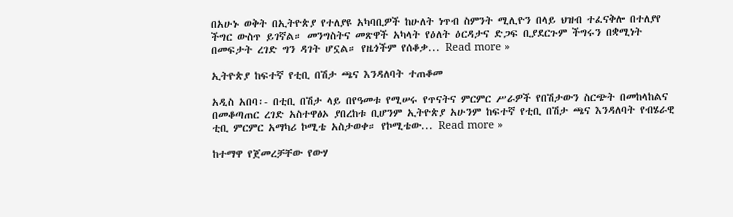በአሁኑ ወቅት በኢትዮጵያ የተለያዩ አካባቢዎች ከሁለት ነጥብ ስምንት ሚሊዮን በላይ ህዝብ ተፈናቅሎ በተለያየ ችግር ውስጥ ይገኛል። መንግስትና መጽዋች አካላት የዕለት ዕርዳታና ድጋፍ ቢያደርጉም ችግሩን በቋሚነት በመፍታት ረገድ ግን ዳገት ሆኗል። የዜጎችም የሰቆቃ... Read more »

ኢትዮጵያ ከፍተኛ የቲቢ በሽታ ጫና እንዳለባት ተጠቆመ

አዲስ አበባ፡- በቲቢ በሽታ ላይ በየዓመቱ የሚሠሩ የጥናትና ምርምር ሥራዎች የበሽታውን ስርጭት በመከላከልና በመቆጣጠር ረገድ አስተዋፅኦ ያበረከቱ ቢሆንም ኢትዮጵያ አሁንም ከፍተኛ የቲቢ በሽታ ጫና እንዳለባት የብሄራዊ ቲቢ ምርምር አማካሪ ኮሚቴ አስታወቀ። የኮሚቴው... Read more »

ከተማዋ የጀመረቻቸው የውሃ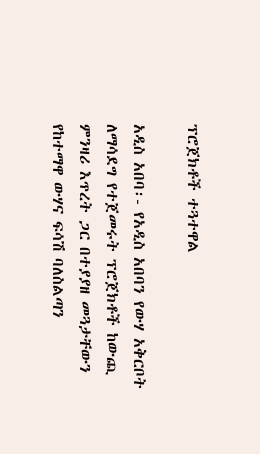ፕሮጀክቶች ተጓተዋል

አዲስ አበባ፡- የአዲስ አበባን የውሃ አቅርቦት ለማሳደግ የተጀመሩት ፕሮጀክቶች ከውጪ ምንዛሪ እጥረት ጋር በተያያዘ መጓታቸውን የከተማዋ ውሃና ፍሳሽ ባለስልጣን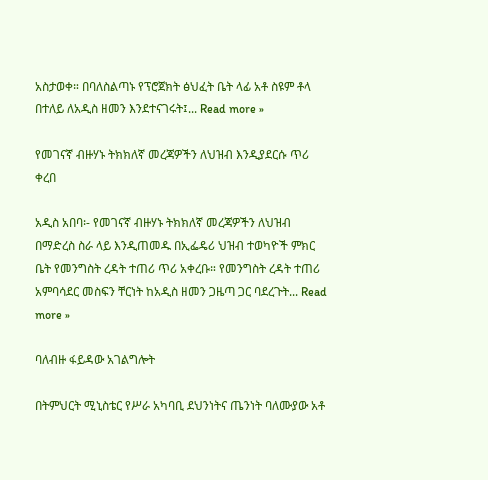አስታወቀ። በባለስልጣኑ የፕሮጀክት ፅህፈት ቤት ላፊ አቶ ስዩም ቶላ በተለይ ለአዲስ ዘመን እንደተናገሩት፤... Read more »

የመገናኛ ብዙሃኑ ትክክለኛ መረጃዎችን ለህዝብ እንዲያደርሱ ጥሪ ቀረበ

አዲስ አበባ፡- የመገናኛ ብዙሃኑ ትክክለኛ መረጃዎችን ለህዝብ በማድረስ ስራ ላይ እንዲጠመዱ በኢፌዴሪ ህዝብ ተወካዮች ምክር ቤት የመንግስት ረዳት ተጠሪ ጥሪ አቀረቡ። የመንግስት ረዳት ተጠሪ አምባሳደር መስፍን ቸርነት ከአዲስ ዘመን ጋዜጣ ጋር ባደረጉት... Read more »

ባለብዙ ፋይዳው አገልግሎት

በትምህርት ሚኒስቴር የሥራ አካባቢ ደህንነትና ጤንነት ባለሙያው አቶ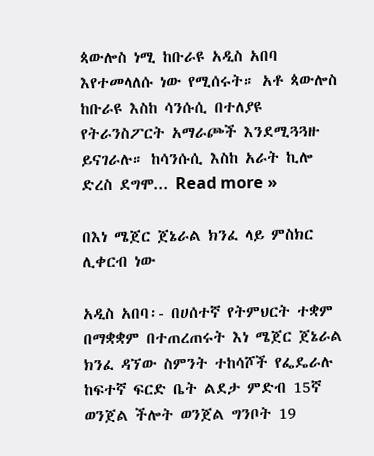ጳውሎስ ነሚ ከቡራዩ አዲስ አበባ እየተመላለሱ ነው የሚሰሩት። አቶ ጳውሎስ ከቡራዩ እስከ ሳንሱሲ በተለያዩ የትራንስፖርት አማራጮች እንደሚጓጓዙ ይናገራሉ። ከሳንሱሲ እስከ አራት ኪሎ ድረስ ደግሞ... Read more »

በእነ ሜጀር ጀኔራል ክንፈ ላይ ምስክር ሊቀርብ ነው

አዲስ አበባ፡- በሀሰተኛ የትምህርት ተቋም በማቋቋም በተጠረጠሩት እነ ሜጀር ጀኔራል ክንፈ ዳኘው ስምንት ተከሳሾች የፌዴራሉ ከፍተኛ ፍርድ ቤት ልደታ ምድብ 15ኛ ወንጀል ችሎት ወንጀል ግንቦት 19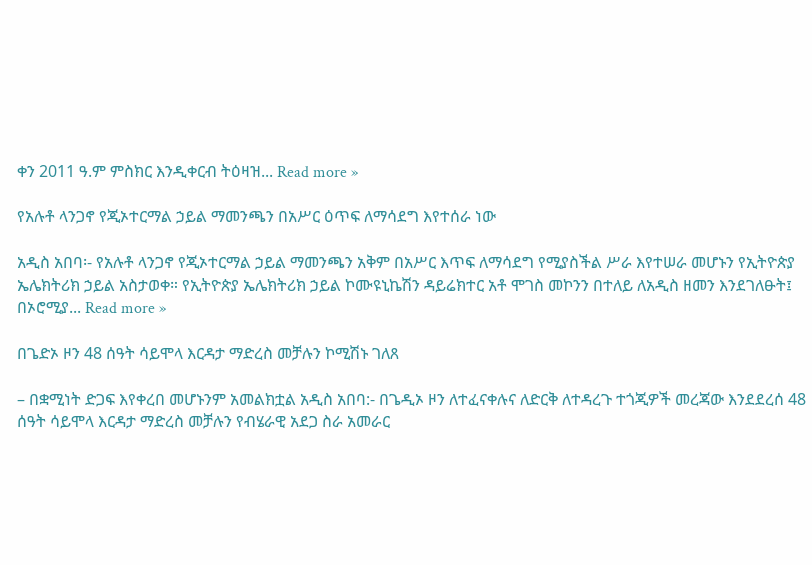ቀን 2011 ዓ.ም ምስክር እንዲቀርብ ትዕዛዝ... Read more »

የአሉቶ ላንጋኖ የጂኦተርማል ኃይል ማመንጫን በአሥር ዕጥፍ ለማሳደግ እየተሰራ ነው

አዲስ አበባ፡- የአሉቶ ላንጋኖ የጂኦተርማል ኃይል ማመንጫን አቅም በአሥር እጥፍ ለማሳደግ የሚያስችል ሥራ እየተሠራ መሆኑን የኢትዮጵያ ኤሌክትሪክ ኃይል አስታወቀ። የኢትዮጵያ ኤሌክትሪክ ኃይል ኮሙዩኒኬሽን ዳይሬክተር አቶ ሞገስ መኮንን በተለይ ለአዲስ ዘመን እንደገለፁት፤ በኦሮሚያ... Read more »

በጌድኦ ዞን 48 ሰዓት ሳይሞላ እርዳታ ማድረስ መቻሉን ኮሚሽኑ ገለጸ

– በቋሚነት ድጋፍ እየቀረበ መሆኑንም አመልክቷል አዲስ አበባ:- በጌዲኦ ዞን ለተፈናቀሉና ለድርቅ ለተዳረጉ ተጎጂዎች መረጃው እንደደረሰ 48 ሰዓት ሳይሞላ እርዳታ ማድረስ መቻሉን የብሄራዊ አደጋ ስራ አመራር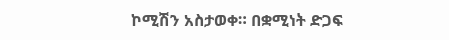ኮሚሽን አስታወቀ። በቋሚነት ድጋፍ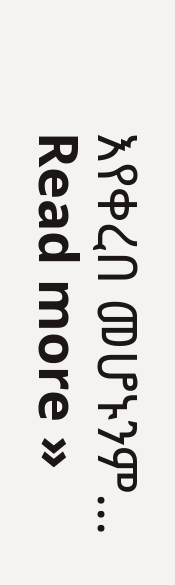እየቀረበ መሆኑንም... Read more »